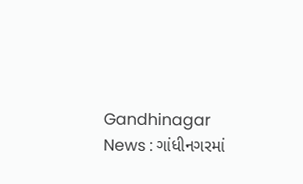Gandhinagar News : ગાંધીનગરમાં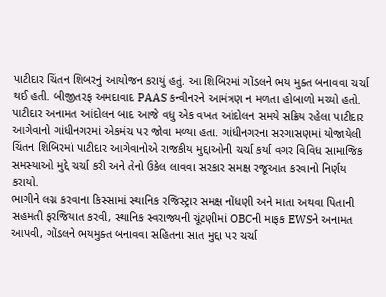પાટીદાર ચિંતન શિબરનું આયોજન કરાયું હતું. આ શિબિરમાં ગોંડલને ભય મુક્ત બનાવવા ચર્ચા થઈ હતી. બીજીતરફ અમદાવાદ PAAS કન્વીનરને આમંત્રણ ન મળતા હોબાળો મચ્યો હતો. પાટીદાર અનામત આંદોલન બાદ આજે વધુ એક વખત આંદોલન સમયે સક્રિય રહેલા પાટીદાર આગેવાનો ગાંધીનગરમાં એકમંચ પર જોવા મળ્યા હતા. ગાંધીનગરના સરગાસણમાં યોજાયેલી ચિંતન શિબિરમાં પાટીદાર આગેવાનોએ રાજકીય મુદ્દાઓની ચર્ચા કર્યા વગર વિવિધ સામાજિક સમસ્યાઓ મુદ્દે ચર્ચા કરી અને તેનો ઉકેલ લાવવા સરકાર સમક્ષ રજૂઆત કરવાનો નિર્ણય કરાયો.
ભાગીને લગ્ન કરવાના કિસ્સામાં સ્થાનિક રજિસ્ટ્રાર સમક્ષ નોંધણી અને માતા અથવા પિતાની સહમતી ફરજિયાત કરવી, સ્થાનિક સ્વરાજ્યની ચૂંટણીમાં OBCની માફક EWSને અનામત આપવી, ગોંડલને ભયમુક્ત બનાવવા સહિતના સાત મુદ્દા પર ચર્ચા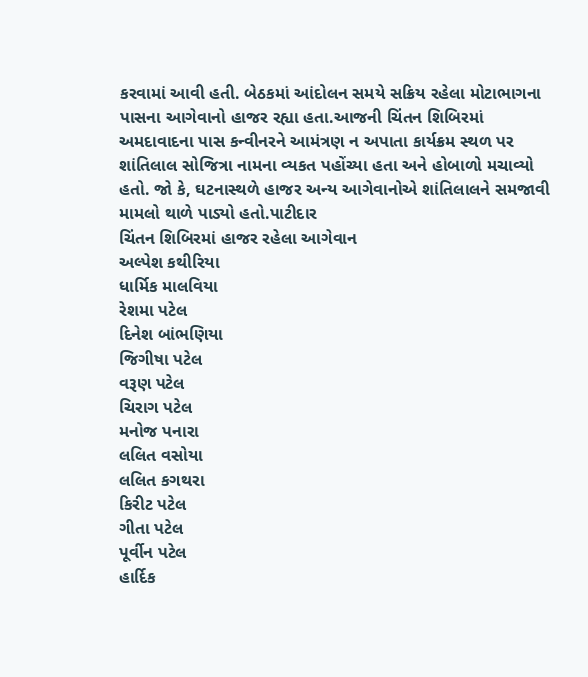કરવામાં આવી હતી. બેઠકમાં આંદોલન સમયે સક્રિય રહેલા મોટાભાગના પાસના આગેવાનો હાજર રહ્યા હતા.આજની ચિંતન શિબિરમાં અમદાવાદના પાસ કન્વીનરને આમંત્રણ ન અપાતા કાર્યક્રમ સ્થળ પર શાંતિલાલ સોજિત્રા નામના વ્યકત પહોંચ્યા હતા અને હોબાળો મચાવ્યો હતો. જો કે, ઘટનાસ્થળે હાજર અન્ય આગેવાનોએ શાંતિલાલને સમજાવી મામલો થાળે પાડ્યો હતો.પાટીદાર
ચિંતન શિબિરમાં હાજર રહેલા આગેવાન
અલ્પેશ કથીરિયા
ધાર્મિક માલવિયા
રેશમા પટેલ
દિનેશ બાંભણિયા
જિગીષા પટેલ
વરૂણ પટેલ
ચિરાગ પટેલ
મનોજ પનારા
લલિત વસોયા
લલિત કગથરા
કિરીટ પટેલ
ગીતા પટેલ
પૂર્વીન પટેલ
હાર્દિક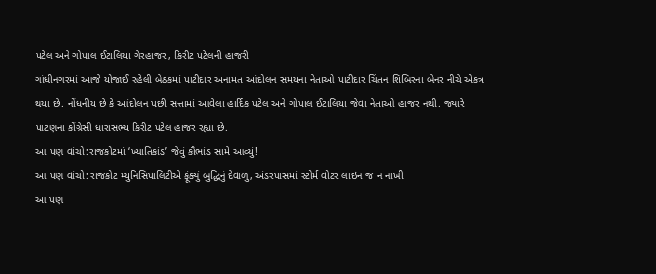પટેલ અને ગોપાલ ઈટાલિયા ગેરહાજર, કિરીટ પટેલની હાજરી
ગાંધીનગરમાં આજે યોજાઈ રહેલી બેઠકમાં પાટીદાર અનામત આંદોલન સમયના નેતાઓ પાટીદાર ચિંતન શિબિરના બેનર નીચે એકત્ર થયા છે. નોંધનીય છે કે આંદોલન પછી સત્તામાં આવેલા હાર્દિક પટેલ અને ગોપાલ ઈટાલિયા જેવા નેતાઓ હાજર નથી. જ્યારે પાટણના કોંગ્રેસી ધારાસભ્ય કિરીટ પટેલ હાજર રહ્યા છે.
આ પણ વાંચો:રાજકોટમાં ‘ખ્યાતિકાંડ’ જેવું કૌભાંડ સામે આવ્યું!
આ પણ વાંચો:રાજકોટ મ્યુનિસિપાલિટીએ ફૂંક્યું બુદ્ધિનું દેવાળુ, અંડરપાસમાં સ્ટોર્મ વોટર લાઇન જ ન નાખી
આ પણ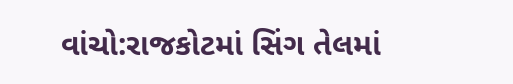વાંચો:રાજકોટમાં સિંગ તેલમાં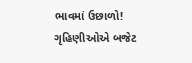ભાવમાં ઉછાળો! ગૃહિણીઓએ બજેટ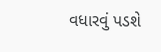વધારવું પડશે